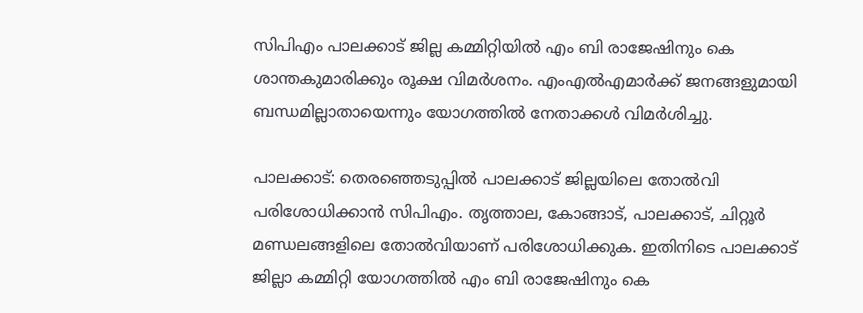സിപിഎം പാലക്കാട് ജില്ല കമ്മിറ്റിയിൽ എം ബി രാജേഷിനും കെ ശാന്തകുമാരിക്കും രൂക്ഷ വിമർശനം. എംഎൽഎമാർക്ക് ജനങ്ങളുമായി ബന്ധമില്ലാതായെന്നും യോഗത്തിൽ നേതാക്കൾ വിമർശിച്ചു.

പാലക്കാട്: തെരഞ്ഞെടുപ്പിൽ പാലക്കാട് ജില്ലയിലെ തോൽവി പരിശോധിക്കാൻ സിപിഎം. തൃത്താല, കോങ്ങാട്, പാലക്കാട്, ചിറ്റൂർ മണ്ഡലങ്ങളിലെ തോൽവിയാണ് പരിശോധിക്കുക. ഇതിനിടെ പാലക്കാട് ജില്ലാ കമ്മിറ്റി യോഗത്തിൽ എം ബി രാജേഷിനും കെ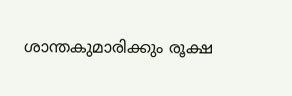ശാന്തകുമാരിക്കും രൂക്ഷ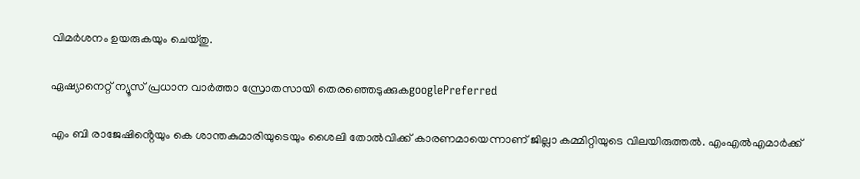വിമർശനം ഉയരുകയും ചെയ്തു.

ഏഷ്യാനെറ്റ് ന്യൂസ് പ്രധാന വാർത്താ സ്രോതസായി തെരഞ്ഞെടുക്കുകgooglePreferred

എം ബി രാജേഷിൻ്റെയും കെ ശാന്തകുമാരിയുടെയും ശൈലി തോൽവിക്ക് കാരണമായെന്നാണ് ജില്ലാ കമ്മിറ്റിയുടെ വിലയിരുത്തൽ. എംഎൽഎമാർക്ക്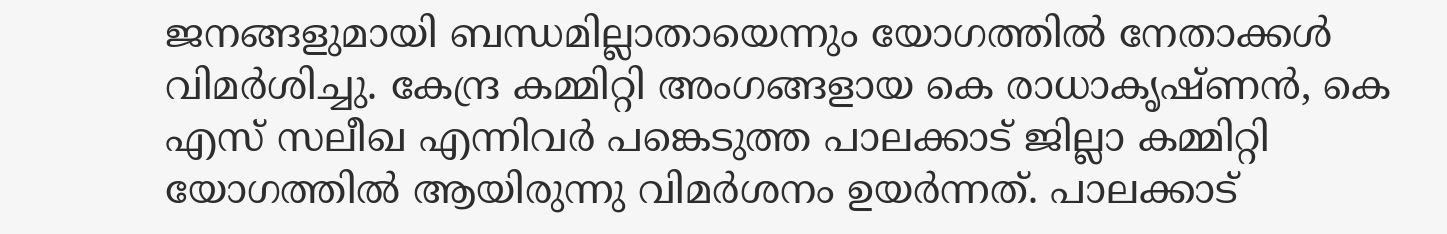ജനങ്ങളുമായി ബന്ധമില്ലാതായെന്നും യോഗത്തിൽ നേതാക്കൾ വിമർശിച്ചു. കേന്ദ്ര കമ്മിറ്റി അംഗങ്ങളായ കെ രാധാകൃഷ്ണൻ, കെ എസ് സലീഖ എന്നിവർ പങ്കെടുത്ത പാലക്കാട് ജില്ലാ കമ്മിറ്റി യോഗത്തിൽ ആയിരുന്നു വിമർശനം ഉയർന്നത്. പാലക്കാട്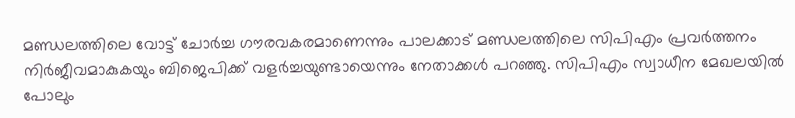മണ്ഡലത്തിലെ വോട്ട് ചോർച്ച ഗൗരവകരമാണെന്നും പാലക്കാട് മണ്ഡലത്തിലെ സിപിഎം പ്രവർത്തനം നിർജീവമാകുകയും ബിജെപിക്ക് വളർച്ചയുണ്ടായെന്നും നേതാക്കൾ പറഞ്ഞു. സിപിഎം സ്വാധീന മേഖലയിൽ പോലും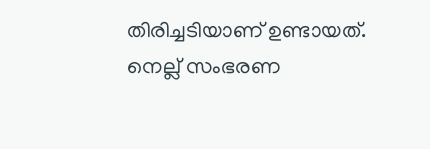തിരിച്ചടിയാണ് ഉണ്ടായത്. നെല്ല് സംഭരണ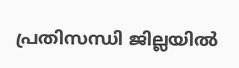പ്രതിസന്ധി ജില്ലയിൽ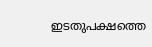ഇടതുപക്ഷത്തെ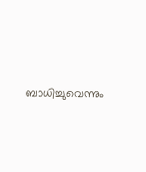ബാധിച്ചുവെന്നും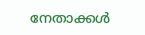നേതാക്കൾ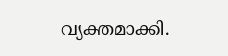വ്യക്തമാക്കി.